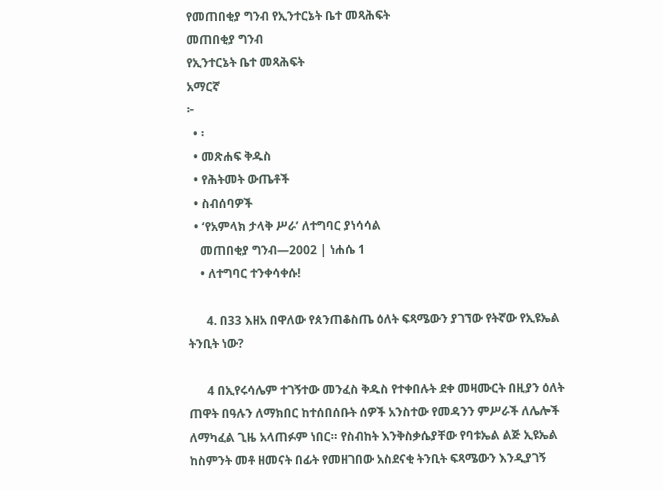የመጠበቂያ ግንብ የኢንተርኔት ቤተ መጻሕፍት
መጠበቂያ ግንብ
የኢንተርኔት ቤተ መጻሕፍት
አማርኛ
፦
  • ፡
  • መጽሐፍ ቅዱስ
  • የሕትመት ውጤቶች
  • ስብሰባዎች
  • ‘የአምላክ ታላቅ ሥራ’ ለተግባር ያነሳሳል
    መጠበቂያ ግንብ—2002 | ነሐሴ 1
    • ለተግባር ተንቀሳቀሱ!

      4. በ33 እዘአ በዋለው የጰንጠቆስጤ ዕለት ፍጻሜውን ያገኘው የትኛው የኢዩኤል ትንቢት ነው?

      4 በኢየሩሳሌም ተገኝተው መንፈስ ቅዱስ የተቀበሉት ደቀ መዛሙርት በዚያን ዕለት ጠዋት በዓሉን ለማክበር ከተሰበሰቡት ሰዎች አንስተው የመዳንን ምሥራች ለሌሎች ለማካፈል ጊዜ አላጠፉም ነበር። የስብከት እንቅስቃሴያቸው የባቱኤል ልጅ ኢዩኤል ከስምንት መቶ ዘመናት በፊት የመዘገበው አስደናቂ ትንቢት ፍጻሜውን እንዲያገኝ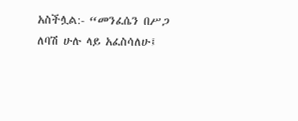አስችሏል:- “መንፈሴን በሥጋ ለባሽ ሁሉ ላይ አፈስሳለሁ፤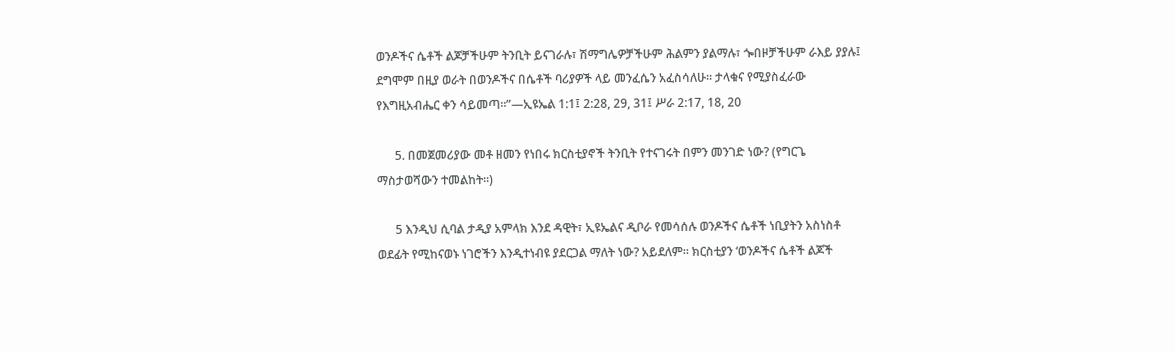ወንዶችና ሴቶች ልጆቻችሁም ትንቢት ይናገራሉ፣ ሽማግሌዎቻችሁም ሕልምን ያልማሉ፣ ጐበዞቻችሁም ራእይ ያያሉ፤ ደግሞም በዚያ ወራት በወንዶችና በሴቶች ባሪያዎች ላይ መንፈሴን አፈስሳለሁ። ታላቁና የሚያስፈራው የእግዚአብሔር ቀን ሳይመጣ።”—ኢዩኤል 1:1፤ 2:28, 29, 31፤ ሥራ 2:17, 18, 20

      5. በመጀመሪያው መቶ ዘመን የነበሩ ክርስቲያኖች ትንቢት የተናገሩት በምን መንገድ ነው? (የግርጌ ማስታወሻውን ተመልከት።)

      5 እንዲህ ሲባል ታዲያ አምላክ እንደ ዳዊት፣ ኢዩኤልና ዲቦራ የመሳሰሉ ወንዶችና ሴቶች ነቢያትን አስነስቶ ወደፊት የሚከናወኑ ነገሮችን እንዲተነብዩ ያደርጋል ማለት ነው? አይደለም። ክርስቲያን ‘ወንዶችና ሴቶች ልጆች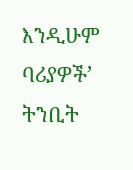እንዲሁም ባሪያዎች’ ትንቢት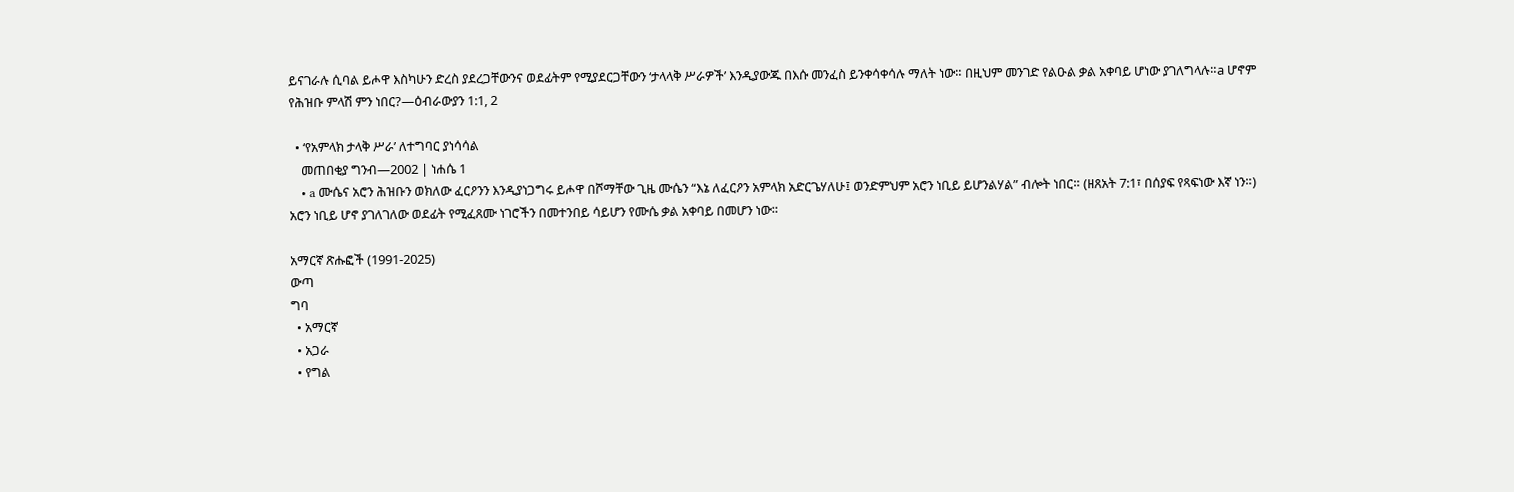ይናገራሉ ሲባል ይሖዋ እስካሁን ድረስ ያደረጋቸውንና ወደፊትም የሚያደርጋቸውን ‘ታላላቅ ሥራዎች’ እንዲያውጁ በእሱ መንፈስ ይንቀሳቀሳሉ ማለት ነው። በዚህም መንገድ የልዑል ቃል አቀባይ ሆነው ያገለግላሉ።a ሆኖም የሕዝቡ ምላሽ ምን ነበር?—ዕብራውያን 1:1, 2

  • ‘የአምላክ ታላቅ ሥራ’ ለተግባር ያነሳሳል
    መጠበቂያ ግንብ—2002 | ነሐሴ 1
    • a ሙሴና አሮን ሕዝቡን ወክለው ፈርዖንን እንዲያነጋግሩ ይሖዋ በሾማቸው ጊዜ ሙሴን “እኔ ለፈርዖን አምላክ አድርጌሃለሁ፤ ወንድምህም አሮን ነቢይ ይሆንልሃል” ብሎት ነበር። (ዘጸአት 7:1፣ በሰያፍ የጻፍነው እኛ ነን።) አሮን ነቢይ ሆኖ ያገለገለው ወደፊት የሚፈጸሙ ነገሮችን በመተንበይ ሳይሆን የሙሴ ቃል አቀባይ በመሆን ነው።

አማርኛ ጽሑፎች (1991-2025)
ውጣ
ግባ
  • አማርኛ
  • አጋራ
  • የግል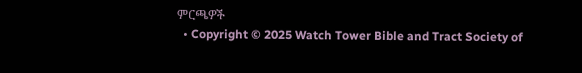ምርጫዎች
  • Copyright © 2025 Watch Tower Bible and Tract Society of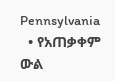Pennsylvania
  • የአጠቃቀም ውል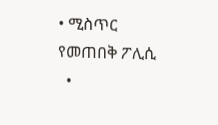• ሚስጥር የመጠበቅ ፖሊሲ
  •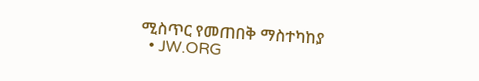ሚስጥር የመጠበቅ ማስተካከያ
  • JW.ORG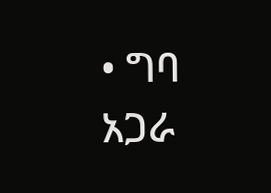• ግባ
አጋራ